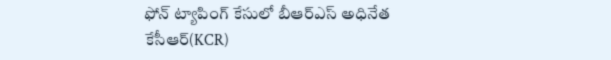ఫోన్ ట్యాపింగ్ కేసులో బీఆర్ఎస్ అధినేత కేసీఆర్(KCR)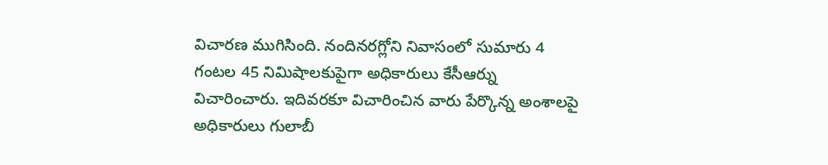విచారణ ముగిసింది. నందినరగ్లోని నివాసంలో సుమారు 4 గంటల 45 నిమిషాలకుపైగా అధికారులు కేసీఆర్ను విచారించారు. ఇదివరకూ విచారించిన వారు పేర్కొన్న అంశాలపై అధికారులు గులాబీ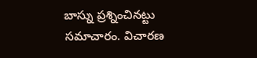బాస్ను ప్రశ్నించినట్టు సమాచారం. విచారణ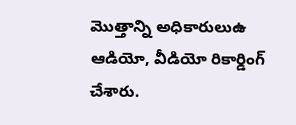మొత్తాన్ని అధికారులుఉ ఆడియో, వీడియో రికార్డింగ్ చేశారు.